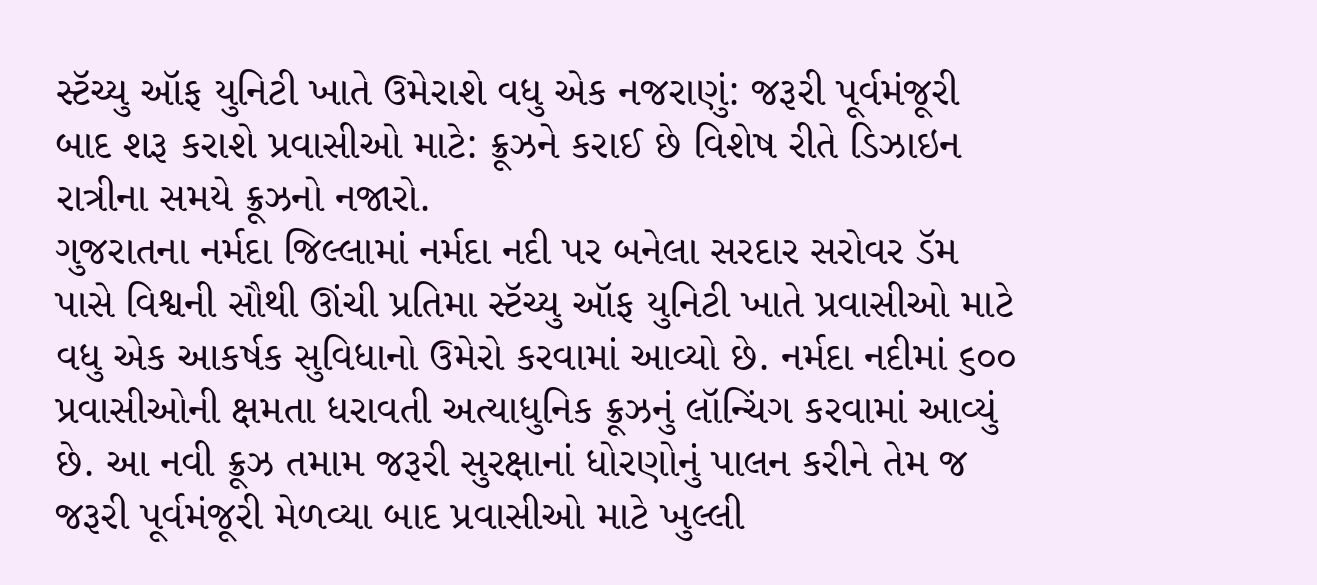સ્ટૅચ્યુ ઑફ યુનિટી ખાતે ઉમેરાશે વધુ એક નજરાણું: જરૂરી પૂર્વમંજૂરી બાદ શરૂ કરાશે પ્રવાસીઓ માટે: ક્રૂઝને કરાઈ છે વિશેષ રીતે ડિઝાઇન
રાત્રીના સમયે ક્રૂઝનો નજારો.
ગુજરાતના નર્મદા જિલ્લામાં નર્મદા નદી પર બનેલા સરદાર સરોવર ડૅમ પાસે વિશ્વની સૌથી ઊંચી પ્રતિમા સ્ટૅચ્યુ ઑફ યુનિટી ખાતે પ્રવાસીઓ માટે વધુ એક આકર્ષક સુવિધાનો ઉમેરો કરવામાં આવ્યો છે. નર્મદા નદીમાં ૬૦૦ પ્રવાસીઓની ક્ષમતા ધરાવતી અત્યાધુનિક ક્રૂઝનું લૉન્ચિંગ કરવામાં આવ્યું છે. આ નવી ક્રૂઝ તમામ જરૂરી સુરક્ષાનાં ધોરણોનું પાલન કરીને તેમ જ જરૂરી પૂર્વમંજૂરી મેળવ્યા બાદ પ્રવાસીઓ માટે ખુલ્લી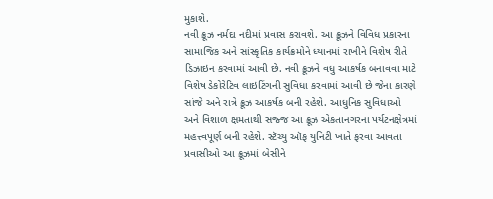મુકાશે.
નવી ક્રૂઝ નર્મદા નદીમાં પ્રવાસ કરાવશે. આ ક્રૂઝને વિવિધ પ્રકારના સામાજિક અને સાંસ્કૃતિક કાર્યક્રમોને ધ્યાનમાં રાખીને વિશેષ રીતે ડિઝાઇન કરવામાં આવી છે. નવી ક્રૂઝને વધુ આકર્ષક બનાવવા માટે વિશેષ ડેકોરેટિવ લાઇટિંગની સુવિધા કરવામાં આવી છે જેના કારણે સાંજે અને રાત્રે ક્રૂઝ આકર્ષક બની રહેશે. આધુનિક સુવિધાઓ અને વિશાળ ક્ષમતાથી સજ્જ આ ક્રૂઝ એકતાનગરના પર્યટનક્ષેત્રમાં મહત્ત્વપૂર્ણ બની રહેશે. સ્ટૅચ્યુ ઑફ યુનિટી ખાતે ફરવા આવતા પ્રવાસીઓ આ ક્રૂઝમાં બેસીને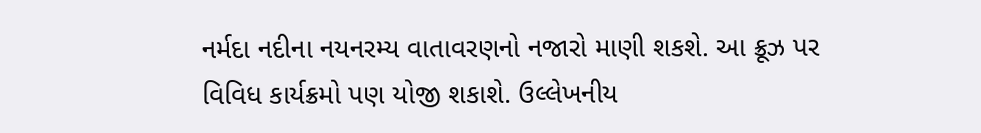નર્મદા નદીના નયનરમ્ય વાતાવરણનો નજારો માણી શકશે. આ ક્રૂઝ પર વિવિધ કાર્યક્રમો પણ યોજી શકાશે. ઉલ્લેખનીય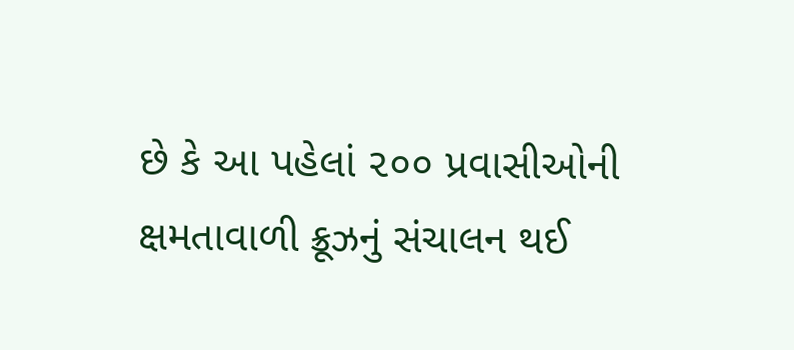છે કે આ પહેલાં ૨૦૦ પ્રવાસીઓની ક્ષમતાવાળી ક્રૂઝનું સંચાલન થઈ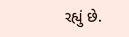રહ્યું છે.